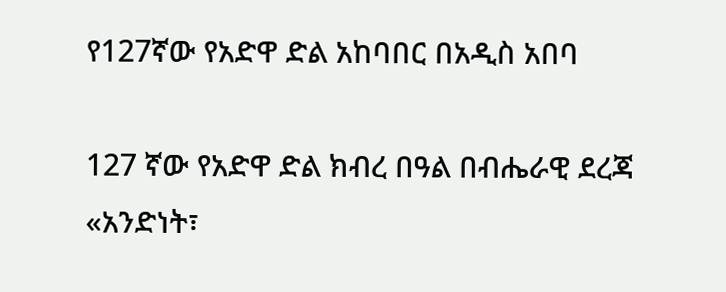የ127ኛው የአድዋ ድል አከባበር በአዲስ አበባ

127 ኛው የአድዋ ድል ክብረ በዓል በብሔራዊ ደረጃ «አንድነት፣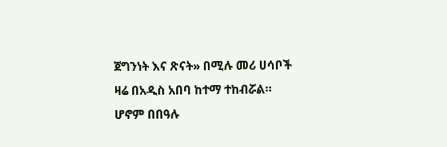ጀግንነት እና ጽናት» በሚሉ መሪ ሀሳቦች ዛሬ በአዲስ አበባ ከተማ ተከብሯል። ሆኖም በበዓሉ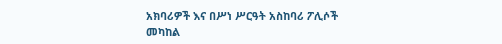አክባሪዎች እና በሥነ ሥርዓት አስከባሪ ፖሊሶች መካከል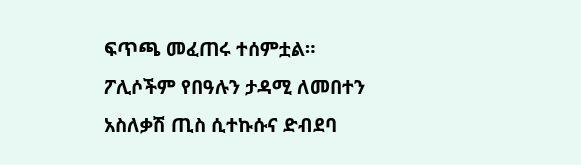ፍጥጫ መፈጠሩ ተሰምቷል። ፖሊሶችም የበዓሉን ታዳሚ ለመበተን አስለቃሽ ጢስ ሲተኩሱና ድብደባ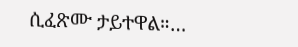ሲፈጽሙ ታይተዋል።…